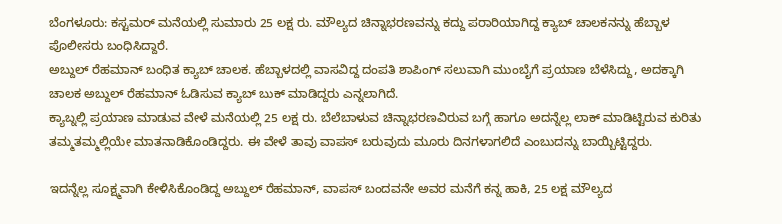ಬೆಂಗಳೂರು: ಕಸ್ಟಮರ್ ಮನೆಯಲ್ಲಿ ಸುಮಾರು 25 ಲಕ್ಷ ರು. ಮೌಲ್ಯದ ಚಿನ್ನಾಭರಣವನ್ನು ಕದ್ದು ಪರಾರಿಯಾಗಿದ್ದ ಕ್ಯಾಬ್ ಚಾಲಕನನ್ನು ಹೆಬ್ಬಾಳ ಪೊಲೀಸರು ಬಂಧಿಸಿದ್ದಾರೆ.
ಅಬ್ದುಲ್ ರೆಹಮಾನ್ ಬಂಧಿತ ಕ್ಯಾಬ್ ಚಾಲಕ. ಹೆಬ್ಬಾಳದಲ್ಲಿ ವಾಸವಿದ್ದ ದಂಪತಿ ಶಾಪಿಂಗ್ ಸಲುವಾಗಿ ಮುಂಬೈಗೆ ಪ್ರಯಾಣ ಬೆಳೆಸಿದ್ದು, ಅದಕ್ಕಾಗಿ ಚಾಲಕ ಅಬ್ದುಲ್ ರೆಹಮಾನ್ ಓಡಿಸುವ ಕ್ಯಾಬ್ ಬುಕ್ ಮಾಡಿದ್ದರು ಎನ್ನಲಾಗಿದೆ.
ಕ್ಯಾಬ್ನಲ್ಲಿ ಪ್ರಯಾಣ ಮಾಡುವ ವೇಳೆ ಮನೆಯಲ್ಲಿ 25 ಲಕ್ಷ ರು. ಬೆಲೆಬಾಳುವ ಚಿನ್ನಾಭರಣವಿರುವ ಬಗ್ಗೆ ಹಾಗೂ ಅದನ್ನೆಲ್ಲ ಲಾಕ್ ಮಾಡಿಟ್ಟಿರುವ ಕುರಿತು ತಮ್ಮತಮ್ಮಲ್ಲಿಯೇ ಮಾತನಾಡಿಕೊಂಡಿದ್ದರು. ಈ ವೇಳೆ ತಾವು ವಾಪಸ್ ಬರುವುದು ಮೂರು ದಿನಗಳಾಗಲಿದೆ ಎಂಬುದನ್ನು ಬಾಯ್ಬಿಟ್ಟಿದ್ದರು.

ಇದನ್ನೆಲ್ಲ ಸೂಕ್ಷ್ಮವಾಗಿ ಕೇಳಿಸಿಕೊಂಡಿದ್ದ ಅಬ್ದುಲ್ ರೆಹಮಾನ್, ವಾಪಸ್ ಬಂದವನೇ ಅವರ ಮನೆಗೆ ಕನ್ನ ಹಾಕಿ, 25 ಲಕ್ಷ ಮೌಲ್ಯದ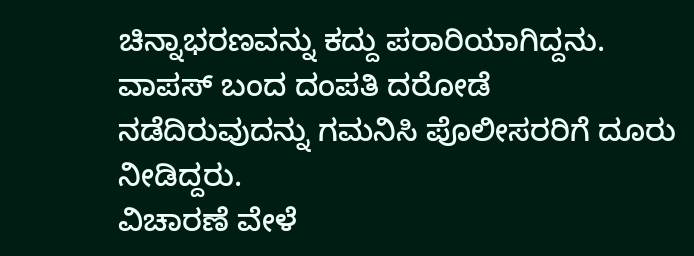ಚಿನ್ನಾಭರಣವನ್ನು ಕದ್ದು ಪರಾರಿಯಾಗಿದ್ದನು. ವಾಪಸ್ ಬಂದ ದಂಪತಿ ದರೋಡೆ ನಡೆದಿರುವುದನ್ನು ಗಮನಿಸಿ ಪೊಲೀಸರರಿಗೆ ದೂರು ನೀಡಿದ್ದರು.
ವಿಚಾರಣೆ ವೇಳೆ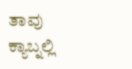ತಾವು ಕ್ಯಾಬ್ನಲ್ಲಿ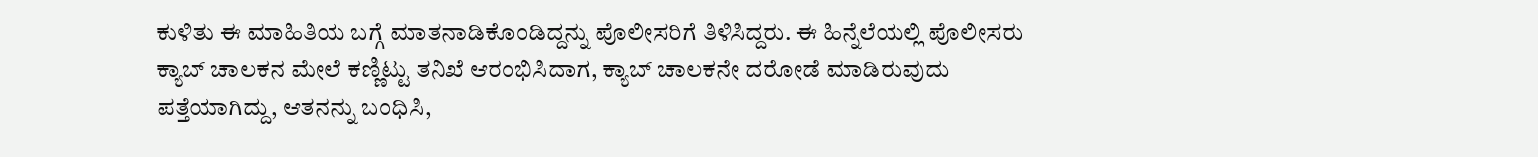ಕುಳಿತು ಈ ಮಾಹಿತಿಯ ಬಗ್ಗೆ ಮಾತನಾಡಿಕೊಂಡಿದ್ದನ್ನು ಪೊಲೀಸರಿಗೆ ತಿಳಿಸಿದ್ದರು. ಈ ಹಿನ್ನೆಲೆಯಲ್ಲಿ ಪೊಲೀಸರು ಕ್ಯಾಬ್ ಚಾಲಕನ ಮೇಲೆ ಕಣ್ಣಿಟ್ಟು ತನಿಖೆ ಆರಂಭಿಸಿದಾಗ, ಕ್ಯಾಬ್ ಚಾಲಕನೇ ದರೋಡೆ ಮಾಡಿರುವುದು ಪತ್ತೆಯಾಗಿದ್ದು, ಆತನನ್ನು ಬಂಧಿಸಿ,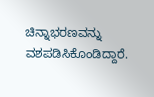ಚಿನ್ನಾಭರಣವನ್ನು ವಶಪಡಿಸಿಕೊಂಡಿದ್ದಾರೆ.